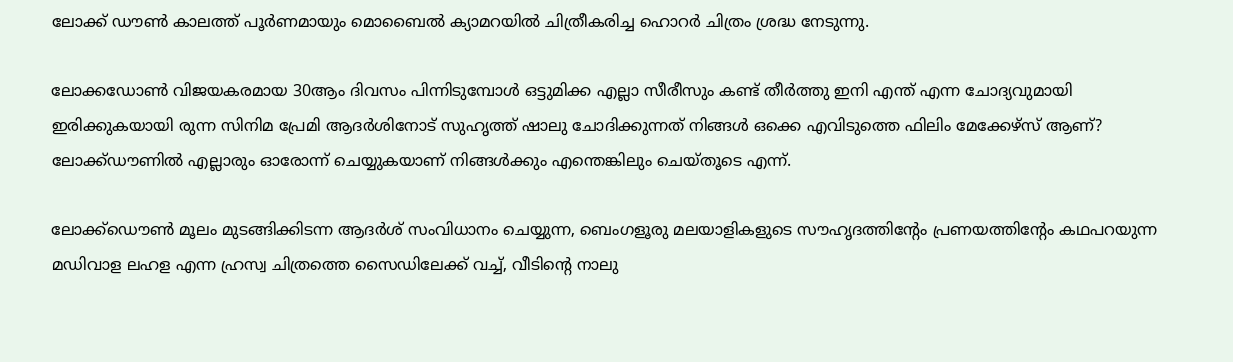ലോക്ക് ഡൗൺ കാലത്ത് പൂർണമായും മൊബൈൽ ക്യാമറയിൽ ചിത്രീകരിച്ച ഹൊറർ ചിത്രം ശ്രദ്ധ നേടുന്നു.

ലോക്കഡോൺ വിജയകരമായ 30ആം ദിവസം പിന്നിടുമ്പോൾ ഒട്ടുമിക്ക എല്ലാ സീരീസും കണ്ട് തീർത്തു ഇനി എന്ത് എന്ന ചോദ്യവുമായി ഇരിക്കുകയായി രുന്ന സിനിമ പ്രേമി ആദർശിനോട് സുഹൃത്ത് ഷാലു ചോദിക്കുന്നത് നിങ്ങൾ ഒക്കെ എവിടുത്തെ ഫിലിം മേക്കേഴ്‌സ് ആണ്? ലോക്ക്ഡൗണിൽ എല്ലാരും ഓരോന്ന് ചെയ്യുകയാണ് നിങ്ങൾക്കും എന്തെങ്കിലും ചെയ്തൂടെ എന്ന്.

ലോക്ക്ഡൌൺ മൂലം മുടങ്ങിക്കിടന്ന ആദർശ് സംവിധാനം ചെയ്യുന്ന, ബെംഗളൂരു മലയാളികളുടെ സൗഹൃദത്തിന്റേം പ്രണയത്തിന്റേം കഥപറയുന്ന മഡിവാള ലഹള എന്ന ഹ്രസ്വ ചിത്രത്തെ സൈഡിലേക്ക് വച്ച്, വീടിന്റെ നാലു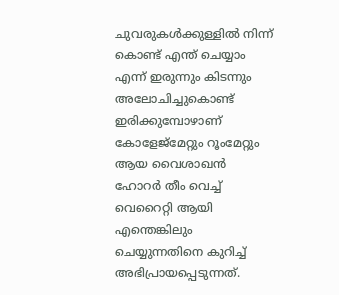ചുവരുകൾക്കുള്ളിൽ നിന്ന് കൊണ്ട് എന്ത് ചെയ്യാം എന്ന് ഇരുന്നും കിടന്നും അലോചിച്ചുകൊണ്ട് ഇരിക്കുമ്പോഴാണ് കോളേജ്മേറ്റും റൂംമേറ്റും ആയ വൈശാഖൻ ഹോറർ തീം വെച്ച് വെറൈറ്റി ആയി എന്തെങ്കിലും ചെയ്യുന്നതിനെ കുറിച്ച് അഭിപ്രായപ്പെടുന്നത്.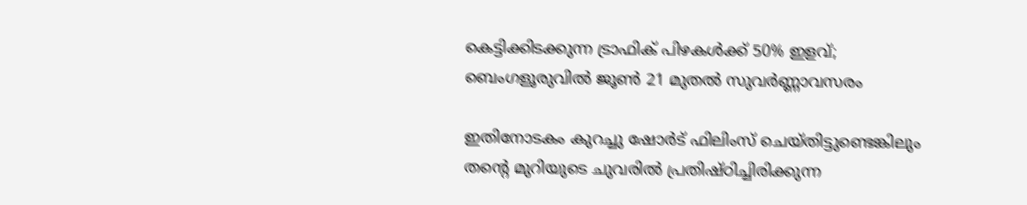കെട്ടിക്കിടക്കുന്ന ട്രാഫിക് പിഴകൾക്ക് 50% ഇളവ്; ബെംഗളൂരുവിൽ ജൂൺ 21 മുതൽ സുവർണ്ണാവസരം

ഇതിനോടകം കുറച്ചു ഷോർട് ഫിലിംസ് ചെയ്തിട്ടുണ്ടെങ്കിലും തന്റെ മുറിയുടെ ചുവരിൽ പ്രതിഷ്ഠിച്ചിരിക്കുന്ന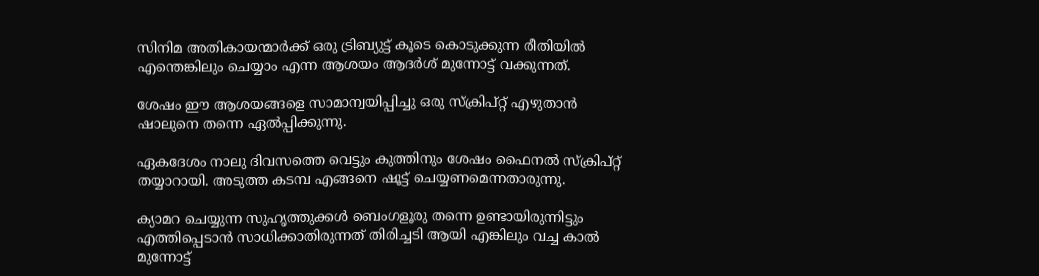സിനിമ അതികായന്മാർക്ക് ഒരു ട്രിബ്യുട്ട് കൂടെ കൊടുക്കുന്ന രീതിയിൽ എന്തെങ്കിലും ചെയ്യാം എന്ന ആശയം ആദർശ് മുന്നോട്ട് വക്കുന്നത്.

ശേഷം ഈ ആശയങ്ങളെ സാമാന്വയിപ്പിച്ചു ഒരു സ്ക്രിപ്റ്റ് എഴുതാൻ ഷാലുനെ തന്നെ ഏൽപ്പിക്കുന്നു.

ഏകദേശം നാലു ദിവസത്തെ വെട്ടും കുത്തിനും ശേഷം ഫൈനൽ സ്ക്രിപ്റ്റ് തയ്യാറായി. അടുത്ത കടമ്പ എങ്ങനെ ഷൂട്ട്‌ ചെയ്യണമെന്നതാരുന്നു.

ക്യാമറ ചെയ്യുന്ന സുഹൃത്തുക്കൾ ബെംഗളൂരു തന്നെ ഉണ്ടായിരുന്നിട്ടും എത്തിപ്പെടാൻ സാധിക്കാതിരുന്നത് തിരിച്ചടി ആയി എങ്കിലും വച്ച കാൽ മുന്നോട്ട്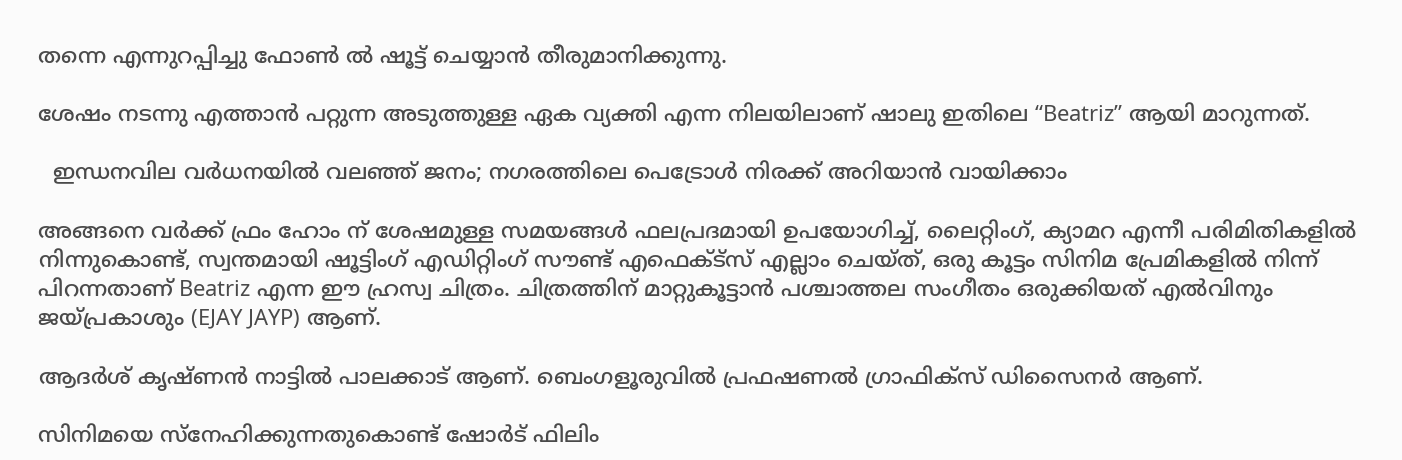തന്നെ എന്നുറപ്പിച്ചു ഫോൺ ൽ ഷൂട്ട്‌ ചെയ്യാൻ തീരുമാനിക്കുന്നു.

ശേഷം നടന്നു എത്താൻ പറ്റുന്ന അടുത്തുള്ള ഏക വ്യക്തി എന്ന നിലയിലാണ് ഷാലു ഇതിലെ “Beatriz” ആയി മാറുന്നത്.

  ഇന്ധനവില വർധനയിൽ വലഞ്ഞ് ജനം; നഗരത്തിലെ പെട്രോൾ നിരക്ക് അറിയാൻ വായിക്കാം

അങ്ങനെ വർക്ക്‌ ഫ്രം ഹോം ന് ശേഷമുള്ള സമയങ്ങൾ ഫലപ്രദമായി ഉപയോഗിച്ച്, ലൈറ്റിംഗ്, ക്യാമറ എന്നീ പരിമിതികളിൽ നിന്നുകൊണ്ട്, സ്വന്തമായി ഷൂട്ടിംഗ് എഡിറ്റിംഗ് സൗണ്ട് എഫെക്ട്സ് എല്ലാം ചെയ്ത്, ഒരു കൂട്ടം സിനിമ പ്രേമികളിൽ നിന്ന് പിറന്നതാണ് Beatriz എന്ന ഈ ഹ്രസ്വ ചിത്രം. ചിത്രത്തിന് മാറ്റുകൂട്ടാൻ പശ്ചാത്തല സംഗീതം ഒരുക്കിയത് എൽവിനും ജയ്പ്രകാശും (EJAY JAYP) ആണ്.

ആദർശ് കൃഷ്ണൻ നാട്ടിൽ പാലക്കാട്‌ ആണ്. ബെംഗളൂരുവിൽ പ്രഫഷണൽ ഗ്രാഫിക്സ് ഡിസൈനർ ആണ്.

സിനിമയെ സ്നേഹിക്കുന്നതുകൊണ്ട് ഷോർട് ഫിലിം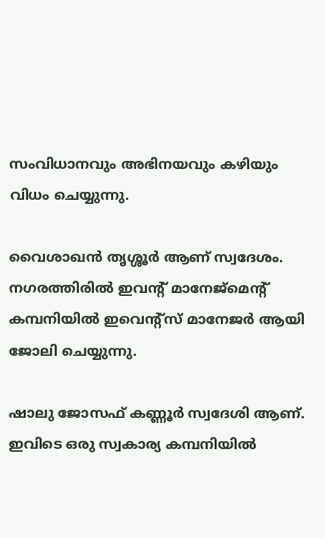സംവിധാനവും അഭിനയവും കഴിയും വിധം ചെയ്യുന്നു.

വൈശാഖൻ തൃശ്ശൂർ ആണ് സ്വദേശം. നഗരത്തിരിൽ ഇവന്റ് മാനേജ്മെന്റ് കമ്പനിയിൽ ഇവെന്റ്സ് മാനേജർ ആയി ജോലി ചെയ്യുന്നു.

ഷാലു ജോസഫ് കണ്ണൂർ സ്വദേശി ആണ്. ഇവിടെ ഒരു സ്വകാര്യ കമ്പനിയിൽ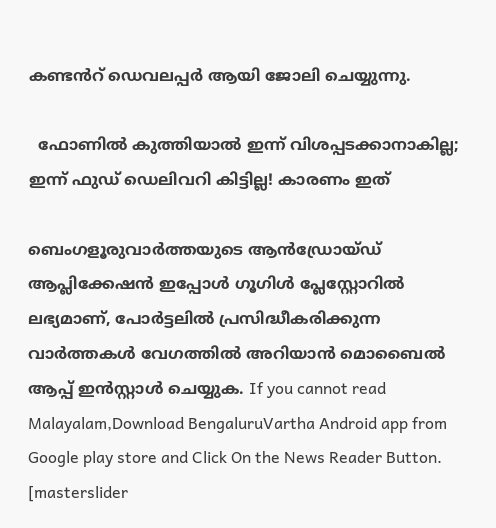കണ്ടൻറ് ഡെവലപ്പർ ആയി ജോലി ചെയ്യുന്നു.

  ഫോണിൽ കുത്തിയാൽ ഇന്ന് വിശപ്പടക്കാനാകില്ല; ഇന്ന് ഫുഡ് ഡെലിവറി കിട്ടില്ല! കാരണം ഇത്

ബെംഗളൂരുവാർത്തയുടെ ആൻഡ്രോയ്ഡ് ആപ്ലിക്കേഷൻ ഇപ്പോൾ ഗൂഗിൾ പ്ലേസ്റ്റോറിൽ ലഭ്യമാണ്, പോർട്ടലിൽ പ്രസിദ്ധീകരിക്കുന്ന വാർത്തകൾ വേഗത്തിൽ അറിയാൻ മൊബൈൽ ആപ്പ് ഇൻസ്റ്റാൾ ചെയ്യുക. If you cannot read Malayalam,Download BengaluruVartha Android app from Google play store and Click On the News Reader Button. [masterslider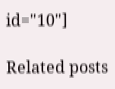id="10"]

Related posts